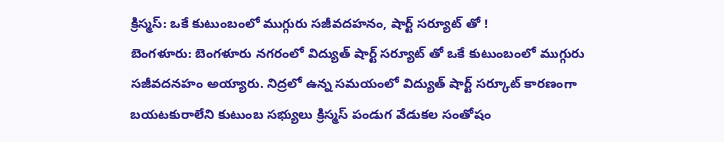క్రిస్మస్: ఒకే కుటుంబంలో ముగ్గురు సజీవదహనం, షార్ట్ సర్యూట్ తో !
బెంగళూరు: బెంగళూరు నగరంలో విద్యుత్ షార్ట్ సర్యూట్ తో ఒకే కుటుంబంలో ముగ్గురు సజీవదనహం అయ్యారు. నిద్రలో ఉన్న సమయంలో విద్యుత్ షార్ట్ సర్కూట్ కారణంగా బయటకురాలేని కుటుంబ సభ్యులు క్రిస్మస్ పండుగ వేడుకల సంతోషం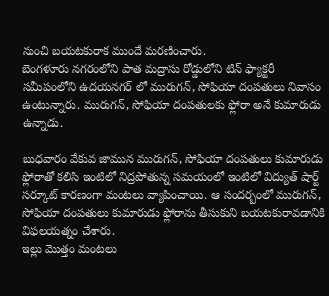నుంచి బయటకురాక ముందే మరణించారు.
బెంగళూరు నగరంలోని పాత మద్రాసు రోడ్డులోని టిన్ ఫ్యాక్టరీ సమీపంలోని ఉదయనగర్ లో మురుగన్, సోఫియా దంపతులు నివాసం ఉంటున్నారు. మురుగన్, సోఫియా దంపతులకు ఫ్లోరా అనే కుమారుడు ఉన్నాడు.

బుధవారం వేకువ జామున మురుగన్, సోఫియా దంపతులు కుమారుడు ఫ్లోరాతో కలిసి ఇంటిలో నిద్రపోతున్న సమయంలో ఇంటిలో విద్యుత్ షార్ట్ సర్కూట్ కారణంగా మంటలు వ్యాపించాయి. ఆ సందర్బంలో మురుగన్, సోఫియా దంపతులు కుమారుడు ఫ్లోరాను తీసుకుని బయటకురావడానికి విఫలయత్నం చేశారు.
ఇల్లు మొత్తం మంటలు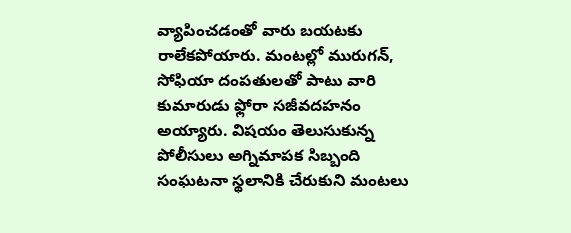వ్యాపించడంతో వారు బయటకు రాలేకపోయారు. మంటల్లో మురుగన్, సోఫియా దంపతులతో పాటు వారి కుమారుడు ఫ్లోరా సజీవదహనం అయ్యారు. విషయం తెలుసుకున్న పోలీసులు అగ్నిమాపక సిబ్బంది సంఘటనా స్థలానికి చేరుకుని మంటలు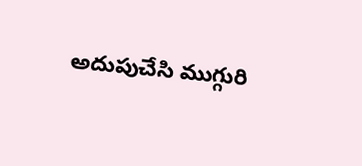అదుపుచేసి ముగ్గురి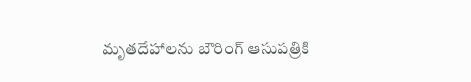మృతదేహాలను బౌరింగ్ ఆసుపత్రికి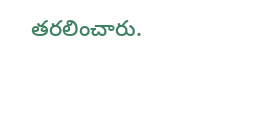తరలించారు.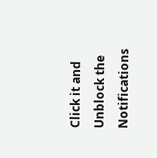Click it and Unblock the Notifications